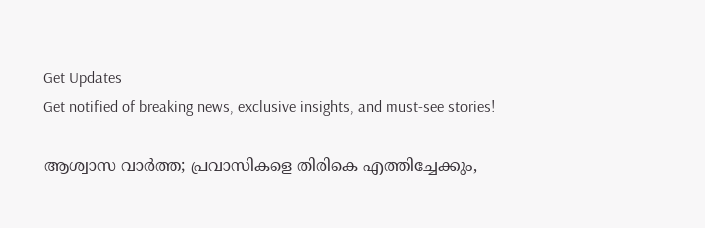Get Updates
Get notified of breaking news, exclusive insights, and must-see stories!

ആശ്വാസ വാര്‍ത്ത; പ്രവാസികളെ തിരികെ എത്തിച്ചേക്കും,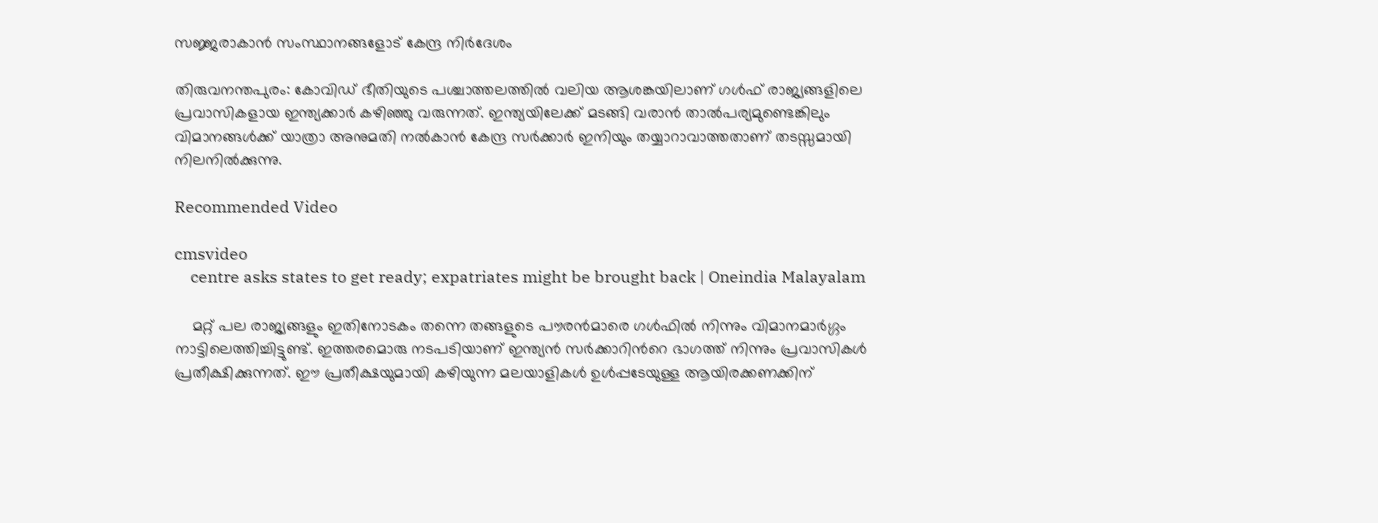സജ്ജരാകാന്‍ സംസ്ഥാനങ്ങളോട് കേന്ദ്ര നിര്‍ദേശം

തിരുവനന്തപുരം: കോവിഡ് ഭീതിയുടെ പശ്ചാത്തലത്തില്‍ വലിയ ആശങ്കയിലാണ് ഗള്‍ഫ് രാജ്യങ്ങളിലെ പ്രവാസികളായ ഇന്ത്യക്കാര്‍ കഴിഞ്ഞു വരുന്നത്. ഇന്ത്യയിലേക്ക് മടങ്ങി വരാന്‍ താല്‍പര്യമുണ്ടെങ്കിലും വിമാനങ്ങള്‍ക്ക് യാത്രാ അനുമതി നല്‍കാന്‍ കേന്ദ്ര സര്‍ക്കാര്‍ ഇനിയും തയ്യാറാവാത്തതാണ് തടസ്സമായി നിലനില്‍ക്കുന്നു.

Recommended Video

cmsvideo
    centre asks states to get ready; expatriates might be brought back | Oneindia Malayalam

    മറ്റ് പല രാജ്യങ്ങളും ഇതിനോടകം തന്നെ തങ്ങളുടെ പൗരന്‍മാരെ ഗള്‍ഫില്‍ നിന്നും വിമാനമാര്‍ഗ്ഗം നാട്ടിലെത്തിച്ചിട്ടുണ്ട്. ഇത്തരമൊരു നടപടിയാണ് ഇന്ത്യന്‍ സര്‍ക്കാറിന്‍റെ ഭാഗത്ത് നിന്നും പ്രവാസികള്‍ പ്രതീക്ഷിക്കുന്നത്. ഈ പ്രതീക്ഷയുമായി കഴിയുന്ന മലയാളികള്‍ ഉള്‍പ്പടേയുള്ള ആയിരക്കണക്കിന്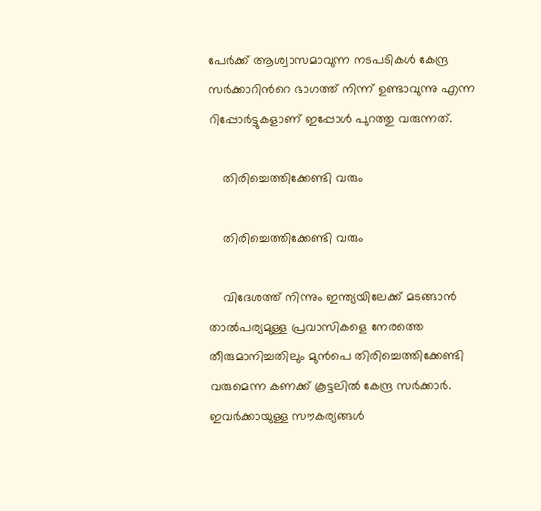പേര്‍ക്ക് ആശ്വാസമാവുന്ന നടപടികള്‍ കേന്ദ്ര സര്‍ക്കാറിന്‍റെ ഭാഗത്ത് നിന്ന് ഉണ്ടാവുന്നു എന്ന റിപ്പോര്‍ട്ടുകളാണ് ഇപ്പോള്‍ പുറത്തു വരുന്നത്.

    തിരിച്ചെത്തിക്കേണ്ടി വരും

    തിരിച്ചെത്തിക്കേണ്ടി വരും

    വിദേശത്ത് നിന്നും ഇന്ത്യയിലേക്ക് മടങ്ങാന്‍ താല്‍പര്യമുള്ള പ്രവാസികളെ നേരത്തെ തീരുമാനിച്ചതിലും മുന്‍പെ തിരിച്ചെത്തിക്കേണ്ടി വരുമെന്ന കണക്ക് കൂട്ടലില്‍ കേന്ദ്ര സര്‍ക്കാര്‍. ഇവര്‍ക്കായുള്ള സൗകര്യങ്ങള്‍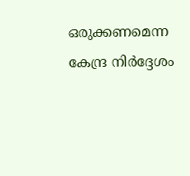ഒരുക്കണമെന്ന കേന്ദ്ര നിര്‍ദ്ദേശം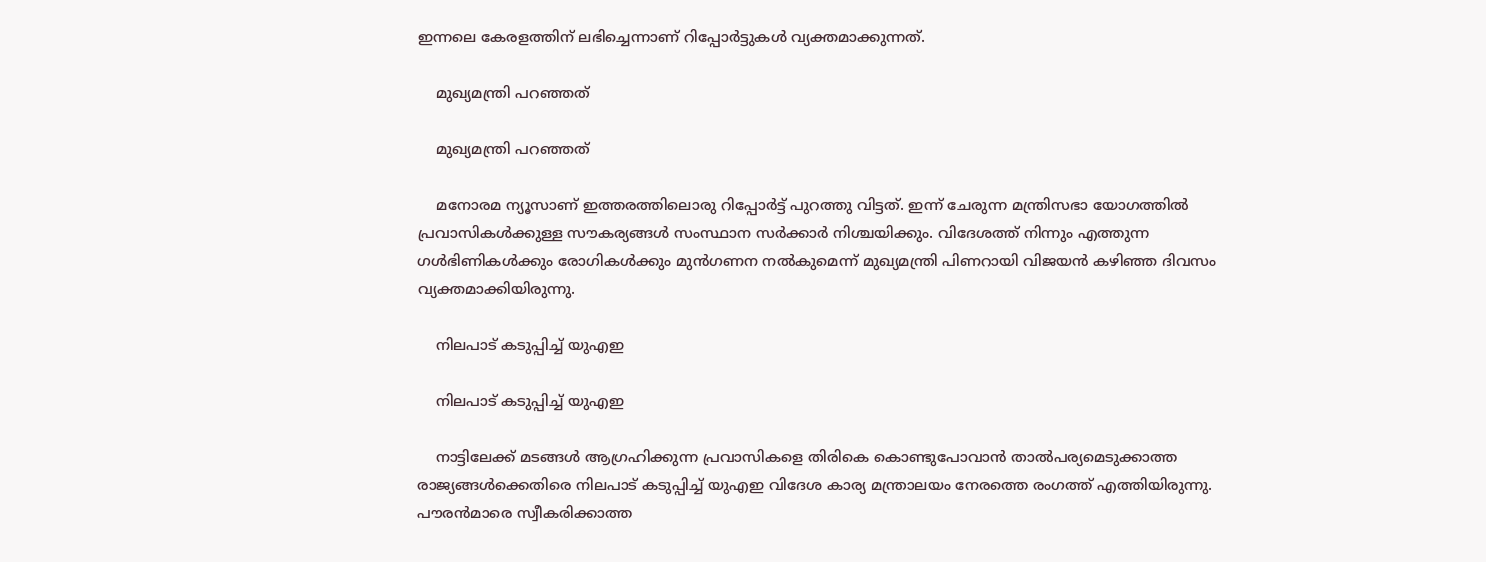ഇന്നലെ കേരളത്തിന് ലഭിച്ചെന്നാണ് റിപ്പോര്‍ട്ടുകള്‍ വ്യക്തമാക്കുന്നത്.

    മുഖ്യമന്ത്രി പറഞ്ഞത്

    മുഖ്യമന്ത്രി പറഞ്ഞത്

    മനോരമ ന്യൂസാണ് ഇത്തരത്തിലൊരു റിപ്പോര്‍ട്ട് പുറത്തു വിട്ടത്. ഇന്ന് ചേരുന്ന മന്ത്രിസഭാ യോഗത്തില്‍ പ്രവാസികള്‍ക്കുള്ള സൗകര്യങ്ങള്‍ സംസ്ഥാന സര്‍ക്കാര്‍ നിശ്ചയിക്കും. വിദേശത്ത് നിന്നും എത്തുന്ന ഗള്‍ഭിണികള്‍ക്കും രോഗികള്‍ക്കും മുന്‍ഗണന നല്‍കുമെന്ന് മുഖ്യമന്ത്രി പിണറായി വിജയന്‍ കഴിഞ്ഞ ദിവസം വ്യക്തമാക്കിയിരുന്നു.

    നിലപാട് കടുപ്പിച്ച് യുഎഇ

    നിലപാട് കടുപ്പിച്ച് യുഎഇ

    നാട്ടിലേക്ക് മടങ്ങള്‍ ആഗ്രഹിക്കുന്ന പ്രവാസികളെ തിരികെ കൊണ്ടുപോവാന്‍ താല്‍പര്യമെടുക്കാത്ത രാജ്യങ്ങള്‍ക്കെതിരെ നിലപാട് കടുപ്പിച്ച് യുഎഇ വിദേശ കാര്യ മന്ത്രാലയം നേരത്തെ രംഗത്ത് എത്തിയിരുന്നു. പൗരന്‍മാരെ സ്വീകരിക്കാത്ത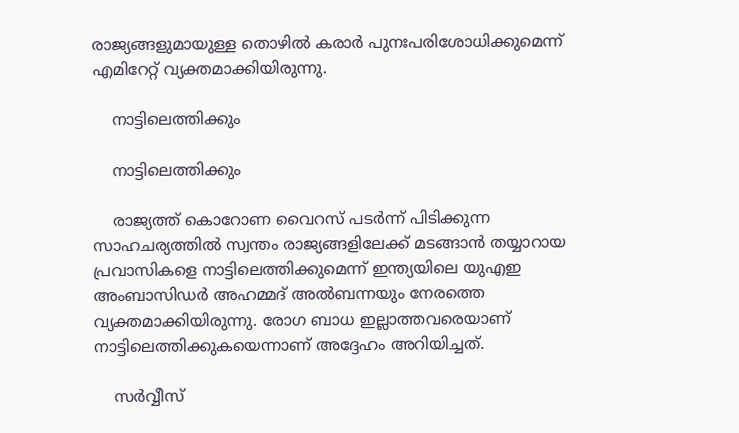രാജ്യങ്ങളുമായുള്ള തൊഴില്‍ കരാര്‍ പുനഃപരിശോധിക്കുമെന്ന് എമിറേറ്റ് വ്യക്തമാക്കിയിരുന്നു.

    നാട്ടിലെത്തിക്കും

    നാട്ടിലെത്തിക്കും

    രാജ്യത്ത് കൊറോണ വൈറസ് പടര്‍ന്ന് പിടിക്കുന്ന സാഹചര്യത്തില്‍ സ്വന്തം രാജ്യങ്ങളിലേക്ക് മടങ്ങാന്‍ തയ്യാറായ പ്രവാസികളെ നാട്ടിലെത്തിക്കുമെന്ന് ഇന്ത്യയിലെ യുഎഇ അംബാസിഡര്‍ അഹമ്മദ് അല്‍ബന്നയും നേരത്തെ വ്യക്തമാക്കിയിരുന്നു. രോഗ ബാധ ഇല്ലാത്തവരെയാണ് നാട്ടിലെത്തിക്കുകയെന്നാണ് അദ്ദേഹം അറിയിച്ചത്.

    സര്‍വ്വീസ്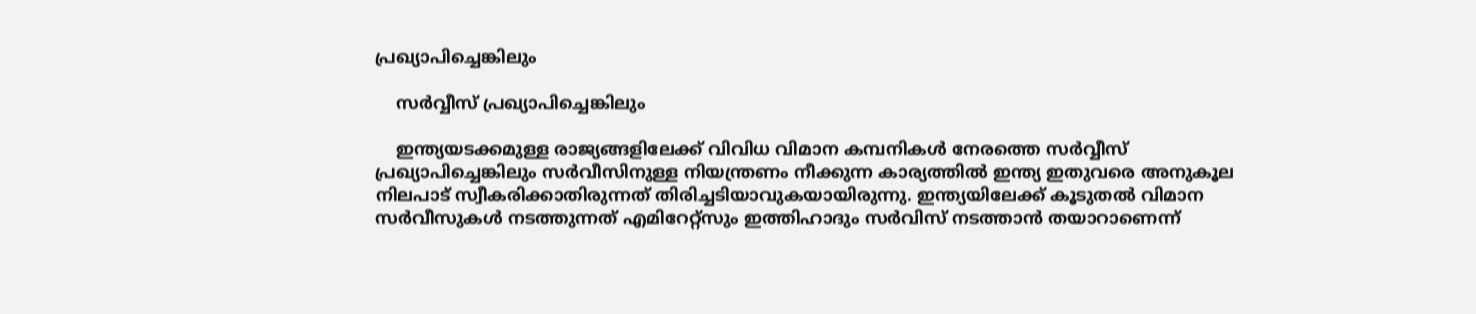പ്രഖ്യാപിച്ചെങ്കിലും

    സര്‍വ്വീസ് പ്രഖ്യാപിച്ചെങ്കിലും

    ഇന്ത്യയടക്കമുള്ള രാജ്യങ്ങളിലേക്ക് വിവിധ വിമാന കമ്പനികള്‍ നേരത്തെ സര്‍വ്വീസ് പ്രഖ്യാപിച്ചെങ്കിലും സര്‍വീസിനുള്ള നിയന്ത്രണം നീക്കുന്ന കാര്യത്തില്‍ ഇന്ത്യ ഇതുവരെ അനുകൂല നിലപാട് സ്വീകരിക്കാതിരുന്നത് തിരിച്ചടിയാവുകയായിരുന്നു. ഇന്ത്യയിലേക്ക് കൂടുതല്‍ വിമാന സര്‍വീസുകള്‍ നടത്തുന്നത് എമിറേറ്റ്സും ഇത്തിഹാദും സർവിസ് നടത്താൻ തയാറാണെന്ന്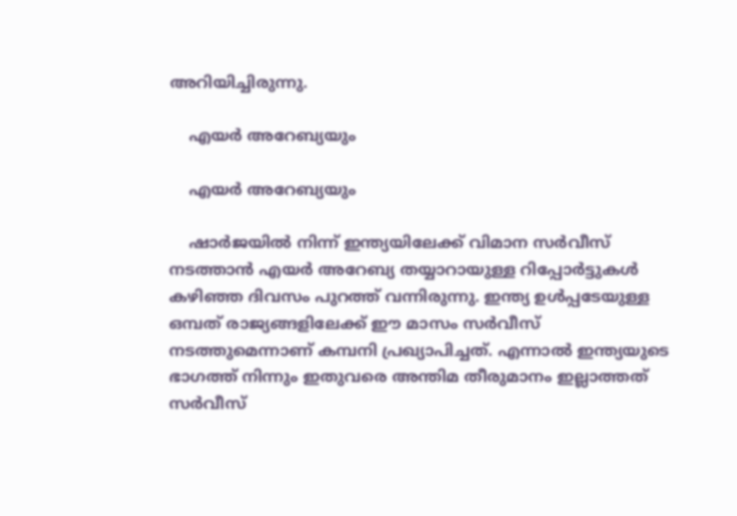അറിയിച്ചിരുന്നു.

    എയര്‍ അറേബ്യയും

    എയര്‍ അറേബ്യയും

    ഷാര്‍ജയില്‍ നിന്ന് ഇന്ത്യയിലേക്ക് വിമാന സര്‍വീസ് നടത്താന്‍ എയര്‍ അറേബ്യ തയ്യാറായുള്ള റിപ്പോര്‍ട്ടുകള്‍ കഴിഞ്ഞ ദിവസം പുറത്ത് വന്നിരുന്നു. ഇന്ത്യ ഉള്‍പ്പടേയുള്ള ഒമ്പത് രാജ്യങ്ങളിലേക്ക് ഈ മാസം സര്‍വീസ് നടത്തുമെന്നാണ് കമ്പനി പ്രഖ്യാപിച്ചത്. എന്നാല്‍ ഇന്ത്യയുടെ ഭാഗത്ത് നിന്നും ഇതുവരെ അന്തിമ തീരുമാനം ഇല്ലാത്തത് സര്‍വീസ്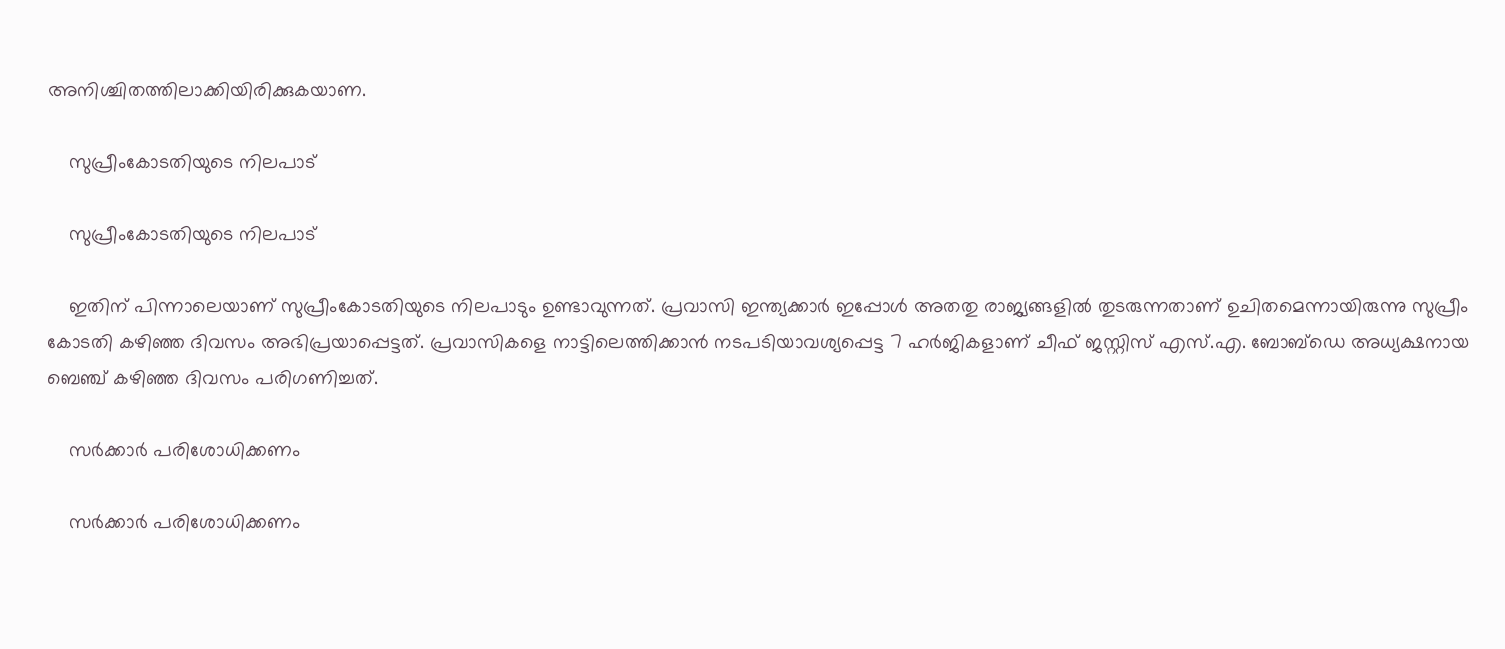അനിശ്ചിതത്തിലാക്കിയിരിക്കുകയാണ.

    സുപ്രീംകോടതിയുടെ നിലപാട്

    സുപ്രീംകോടതിയുടെ നിലപാട്

    ഇതിന് പിന്നാലെയാണ് സുപ്രീംകോടതിയുടെ നിലപാടും ഉണ്ടാവുന്നത്. പ്രവാസി ഇന്ത്യക്കാർ ഇപ്പോൾ അതതു രാജ്യങ്ങളിൽ തുടരുന്നതാണ് ഉചിതമെന്നായിരുന്നു സുപ്രീം കോടതി കഴിഞ്ഞ ദിവസം അഭിപ്രയാപ്പെട്ടത്. പ്രവാസികളെ നാട്ടിലെത്തിക്കാൻ നടപടിയാവശ്യപ്പെട്ട 7 ഹർജികളാണ് ചീഫ് ജസ്റ്റിസ് എസ്.എ. ബോബ്ഡെ അധ്യക്ഷനായ ബെഞ്ച് കഴിഞ്ഞ ദിവസം പരിഗണിച്ചത്.

    സർക്കാർ പരിശോധിക്കണം

    സർക്കാർ പരിശോധിക്കണം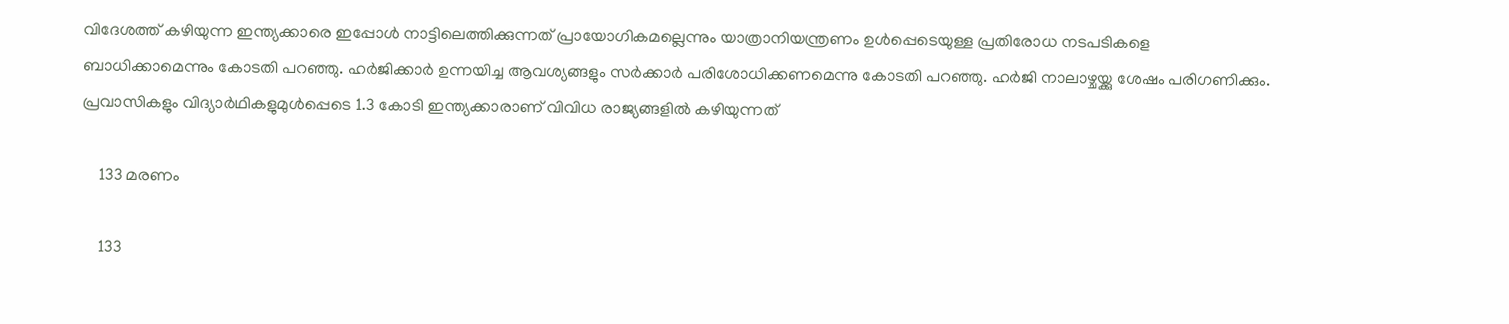വിദേശത്ത് കഴിയുന്ന ഇന്ത്യക്കാരെ ഇപ്പോള്‍ നാട്ടിലെത്തിക്കുന്നത് പ്രായോഗികമല്ലെന്നും യാത്രാനിയന്ത്രണം ഉൾപ്പെടെയുള്ള പ്രതിരോധ നടപടികളെ ബാധിക്കാമെന്നും കോടതി പറഞ്ഞു. ഹര്‍ജിക്കാര്‍ ഉന്നയിച്ച ആവശ്യങ്ങളും സർക്കാർ പരിശോധിക്കണമെന്നു കോടതി പറഞ്ഞു. ഹർജി നാലാഴ്ചയ്ക്കു ശേഷം പരിഗണിക്കും. പ്രവാസികളും വിദ്യാർഥികളുമുൾപ്പെടെ 1.3 കോടി ഇന്ത്യക്കാരാണ് വിവിധ രാജ്യങ്ങളില്‍ കഴിയുന്നത്

    133 മരണം

    133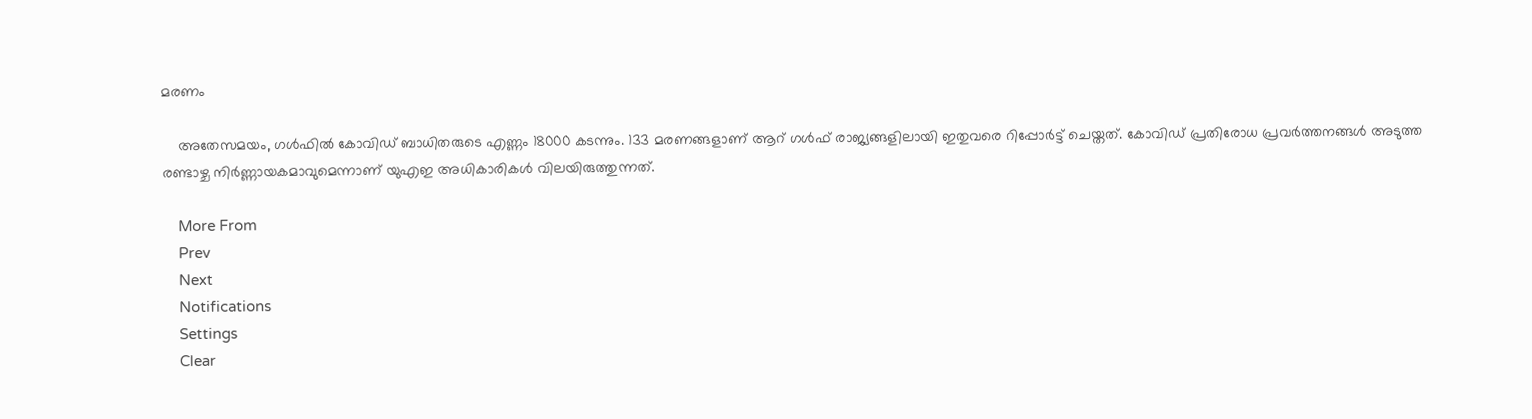മരണം

    അതേസമയം, ഗള്‍ഫില്‍ കോവിഡ് ബാധിതരുടെ എണ്ണം 18000 കടന്നും. 133 മരണങ്ങളാണ് ആറ് ഗള്‍ഫ് രാജ്യങ്ങളിലായി ഇതുവരെ റിപ്പോര്‍ട്ട് ചെയ്തത്. കോവിഡ് പ്രതിരോധ പ്രവര്‍ത്തനങ്ങള്‍ അടുത്ത രണ്ടാഴ്ച നിര്‍ണ്ണായകമാവുമെന്നാണ് യുഎഇ അധികാരികള്‍ വിലയിരുത്തുന്നത്.

    More From
    Prev
    Next
    Notifications
    Settings
    Clear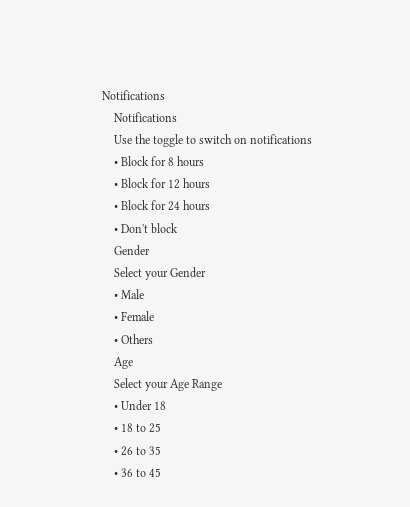Notifications
    Notifications
    Use the toggle to switch on notifications
    • Block for 8 hours
    • Block for 12 hours
    • Block for 24 hours
    • Don't block
    Gender
    Select your Gender
    • Male
    • Female
    • Others
    Age
    Select your Age Range
    • Under 18
    • 18 to 25
    • 26 to 35
    • 36 to 45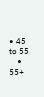• 45 to 55
    • 55+